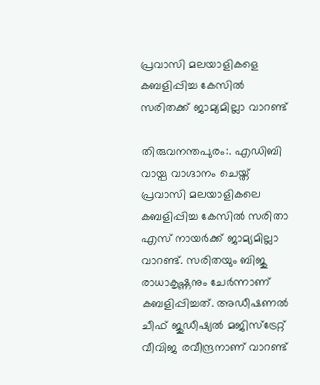പ്രവാസി മലയാളികളെ കബളിപ്പിച്ച കേസില്‍ സരിതക്ക് ജാമ്യമില്ലാ വാറണ്ട്

തിരുവനന്തപുരം:. എഡിബി വായ്പ വാഗ്ദാനം ചെയ്ത് പ്രവാസി മലയാളികലെ കബളിപ്പിച്ച കേസില്‍ സരിതാ എസ് നായര്‍ക്ക് ജാമ്യമില്ലാ വാറണ്ട്. സരിതയും ബിജു രാധാകൃഷ്ണനും ചേര്‍ന്നാണ് കബളിപ്പിച്ചത്. അഡീഷണല്‍ ചീഫ് ജുഡീഷ്യല്‍ മജിസ്‌ട്രേറ്റ് വീവിജ രവീന്ദ്രനാണ് വാറണ്ട്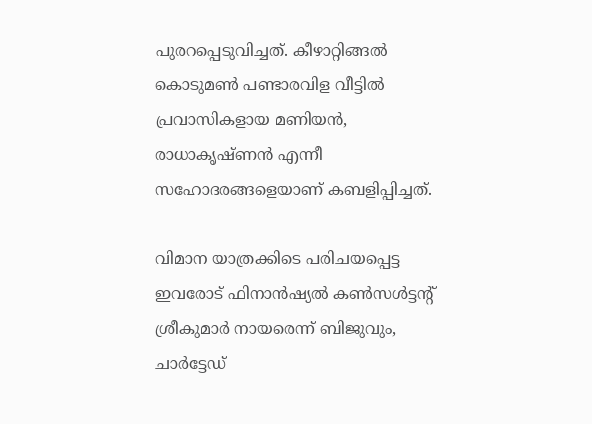പുരറപ്പെടുവിച്ചത്. കീഴാറ്റിങ്ങല്‍ കൊടുമണ്‍ പണ്ടാരവിള വീട്ടില്‍ പ്രവാസികളായ മണിയന്‍, രാധാകൃഷ്ണന്‍ എന്നീ സഹോദരങ്ങളെയാണ് കബളിപ്പിച്ചത്.

വിമാന യാത്രക്കിടെ പരിചയപ്പെട്ട ഇവരോട് ഫിനാന്‍ഷ്യല്‍ കണ്‍സള്‍ട്ടന്റ് ശ്രീകുമാര്‍ നായരെന്ന് ബിജുവും, ചാര്‍ട്ടേഡ്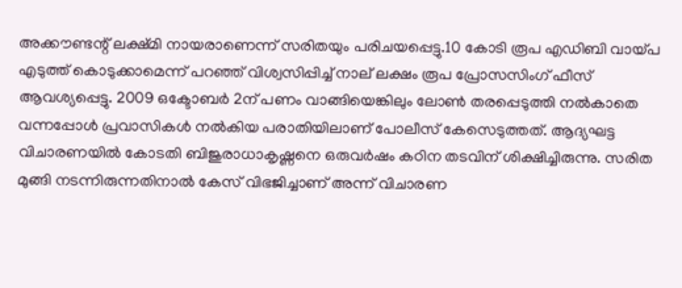അക്കൗണ്ടന്റ് ലക്ഷ്മി നായരാണെന്ന് സരിതയും പരിചയപ്പെട്ടു.10 കോടി രൂപ എഡിബി വായ്പ എടുത്ത് കൊടുക്കാമെന്ന് പറഞ്ഞ് വിശ്വസിപ്പിച്ച് നാല് ലക്ഷം രൂപ പ്രോസസിംഗ് ഫീസ് ആവശ്യപ്പെട്ടു. 2009 ഒക്ടോബര്‍ 2ന് പണം വാങ്ങിയെങ്കിലും ലോണ്‍ തരപ്പെടുത്തി നല്‍കാതെ വന്നപ്പോള്‍ പ്രവാസികള്‍ നല്‍കിയ പരാതിയിലാണ് പോലീസ് കേസെടുത്തത്. ആദ്യഘട്ട വിചാരണയില്‍ കോടതി ബിജുരാധാകൃഷ്ണനെ ഒരുവര്‍ഷം കഠിന തടവിന് ശിക്ഷിച്ചിരുന്നു. സരിത മുങ്ങി നടന്നിരുന്നതിനാല്‍ കേസ് വിഭജിച്ചാണ് അന്ന് വിചാരണ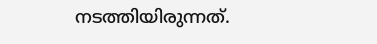നടത്തിയിരുന്നത്.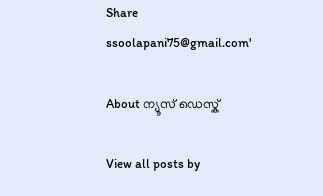Share
ssoolapani75@gmail.com'

About ന്യൂസ് ഡെസ്ക്

View all posts by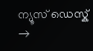ന്യൂസ് ഡെസ്ക് →